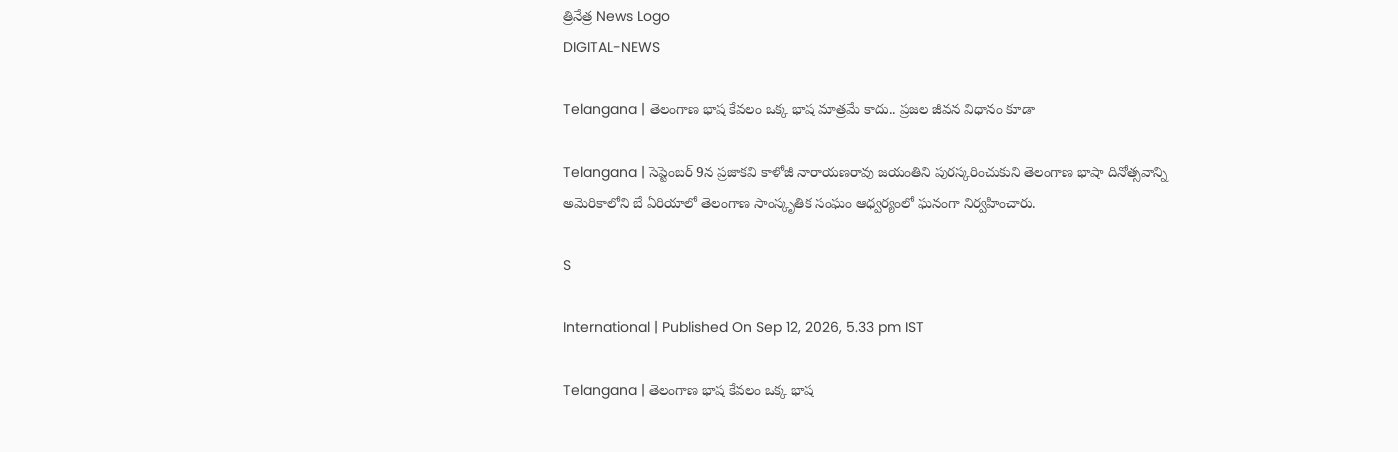త్రినేత్ర News Logo
DIGITAL-NEWS

Telangana | తెలంగాణ భాష కేవ‌లం ఒక్క‌ భాష మాత్ర‌మే కాదు.. ప్ర‌జ‌ల జీవన విధానం కూడా

Telangana | సెప్టెంబ‌ర్ 9న ప్రజాకవి కాళోజీ నారాయణరావు జయంతిని పురస్కరించుకుని తెలంగాణ భాషా దినోత్సవాన్ని అమెరికాలోని బే ఏరియాలో తెలంగాణ సాంస్కృతిక సంఘం ఆధ్వర్యంలో ఘనంగా నిర్వహించారు.

S

International | Published On Sep 12, 2026, 5.33 pm IST

Telangana | తెలంగాణ భాష కేవ‌లం ఒక్క‌ భాష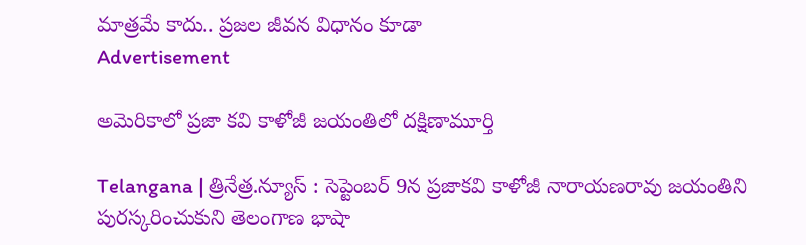మాత్ర‌మే కాదు.. ప్ర‌జ‌ల జీవన విధానం కూడా
Advertisement

అమెరికాలో ప్ర‌జా క‌వి కాళోజీ జ‌యంతిలో ద‌క్షిణామూర్తి

Telangana | త్రినేత్ర‌.న్యూస్ : సెప్టెంబ‌ర్ 9న ప్రజాకవి కాళోజీ నారాయణరావు జయంతిని పురస్కరించుకుని తెలంగాణ భాషా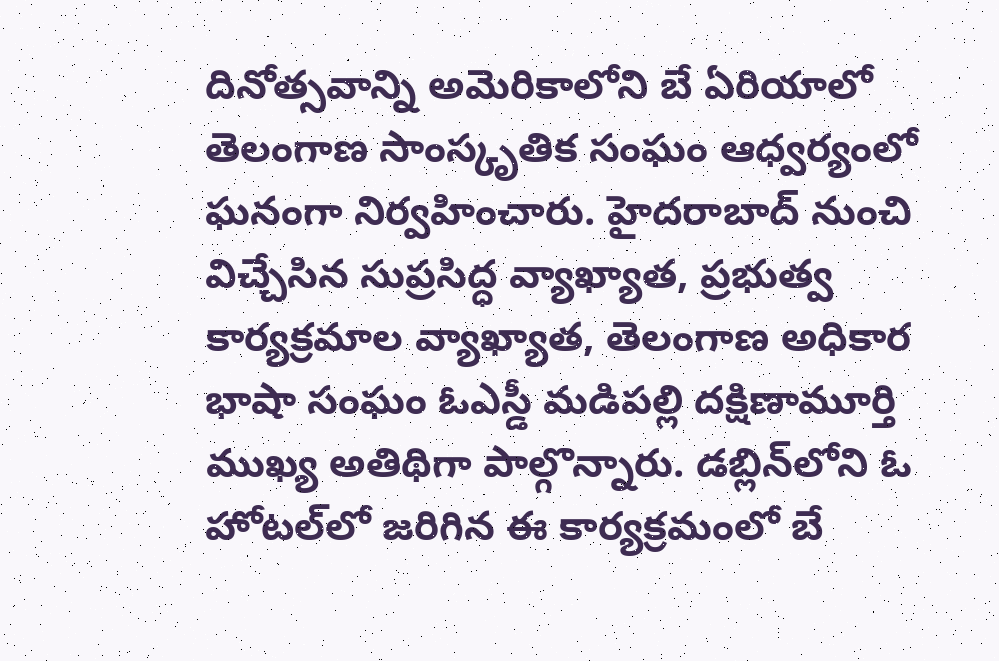దినోత్సవాన్ని అమెరికాలోని బే ఏరియాలో తెలంగాణ సాంస్కృతిక సంఘం ఆధ్వర్యంలో ఘనంగా నిర్వహించారు. హైదరాబాద్ నుంచి విచ్చేసిన సుప్రసిద్ధ వ్యాఖ్యాత, ప్రభుత్వ కార్యక్రమాల వ్యాఖ్యాత, తెలంగాణ అధికార భాషా సంఘం ఓఎస్డీ మడిపల్లి దక్షిణామూర్తి ముఖ్య అతిథిగా పాల్గొన్నారు. డబ్లిన్‌లోని ఓ హోటల్‌లో జరిగిన ఈ కార్యక్రమంలో బే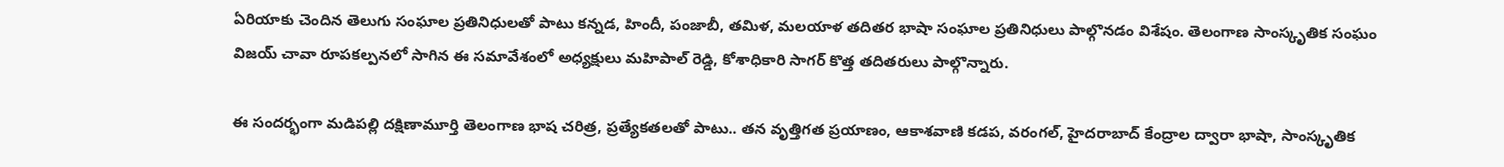ఏరియాకు చెందిన తెలుగు సంఘాల ప్రతినిధులతో పాటు కన్నడ, హిందీ, పంజాబీ, తమిళ, మలయాళ తదితర భాషా సంఘాల ప్రతినిధులు పాల్గొనడం విశేషం. తెలంగాణ సాంస్కృతిక సంఘం విజయ్ చావా రూపకల్పనలో సాగిన ఈ సమావేశంలో అధ్యక్షులు మహిపాల్ రెడ్డి, కోశాధికారి సాగర్ కొత్త తదితరులు పాల్గొన్నారు.

ఈ సందర్భంగా మడిపల్లి దక్షిణామూర్తి తెలంగాణ భాష చరిత్ర, ప్రత్యేకతలతో పాటు.. తన వృత్తిగత ప్రయాణం, ఆకాశవాణి కడప, వరంగల్, హైదరాబాద్ కేంద్రాల ద్వారా భాషా, సాంస్కృతిక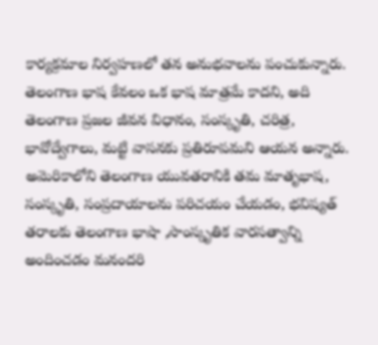కార్యక్రమాల నిర్వహణలో తన అనుభవాలను పంచుకున్నారు. తెలంగాణ భాష కేవలం ఒక భాష మాత్రమే కాదని, అది తెలంగాణ ప్రజల జీవన విధానం, సంస్కృతి, చరిత్ర, భావోద్వేగాలు, మట్టి వాసనకు ప్రతిరూపమని ఆయన అన్నారు. అమెరికాలోని తెలంగాణ యువతరానికి తమ మాతృభాష, సంస్కృతి, సంప్రదాయాలను పరిచయం చేయడం, భవిష్యత్ తరాలకు తెలంగాణ భాషా ,సాంస్కృతిక వారసత్వాన్ని అందించడం మనందరి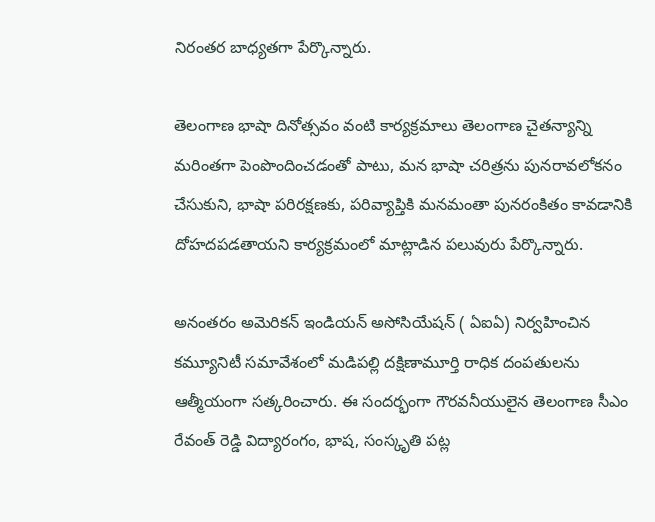నిరంతర బాధ్యతగా పేర్కొన్నారు.

తెలంగాణ భాషా దినోత్సవం వంటి కార్యక్రమాలు తెలంగాణ చైతన్యాన్ని మరింతగా పెంపొందించడంతో పాటు, మన భాషా చరిత్రను పునరావలోకనం చేసుకుని, భాషా పరిరక్షణకు, పరివ్యాప్తికి మనమంతా పునరంకితం కావడానికి దోహదపడతాయని కార్యక్రమంలో మాట్లాడిన పలువురు పేర్కొన్నారు.

అనంతరం అమెరికన్ ఇండియన్ అసోసియేషన్ ( ఏఐఏ) నిర్వహించిన కమ్యూనిటీ సమావేశంలో మడిపల్లి దక్షిణామూర్తి రాధిక దంపతులను ఆత్మీయంగా సత్కరించారు. ఈ సందర్భంగా గౌరవనీయులైన తెలంగాణ సీఎం రేవంత్ రెడ్డి విద్యారంగం, భాష, సంస్కృతి పట్ల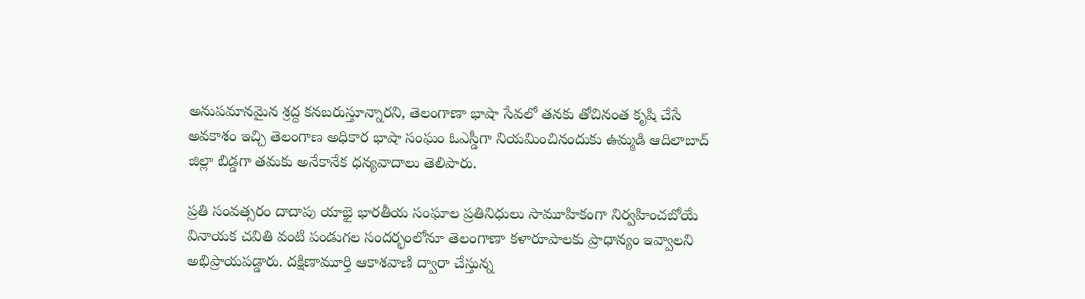అనుపమానమైన శ్రద్ద కనబరుస్తూన్నారని, తెలంగాణా భాషా సేవలో తనకు తోచినంత కృషి చేసే అవకాశం ఇచ్చి తెలంగాణ అధికార భాషా సంఘం ఓఎస్డీగా నియమించినందుకు ఉమ్మడి ఆదిలాబాద్ జిల్లా బిడ్డగా తమకు అనేకానేక ధన్యవాదాలు తెలిపారు.

ప్రతి సంవత్సరం దాదాపు యాభై భారతీయ సంఘాల ప్రతినిధులు సామూహికంగా నిర్వహించబోయే వినాయక చవితి వంటి పండుగల సందర్భంలోనూ తెలంగాణా కళారూపాలకు ప్రాధాన్యం ఇవ్వాలని అభిప్రాయపడ్డారు. దక్షిణామూర్తి ఆకాశవాణి ద్వారా చేస్తున్న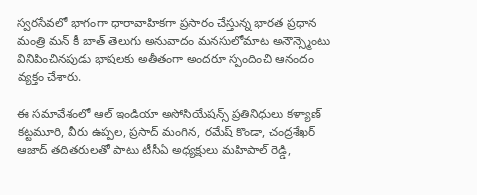స్వరసేవలో భాగంగా ధారావాహికగా ప్రసారం చేస్తున్న భారత ప్రధాన మంత్రి మన్ కీ బాత్ తెలుగు అనువాదం మనసులోమాట అనౌన్స్మెంటు వినిపించినపుడు భాషలకు అతీతంగా అందరూ స్పందించి ఆనందం వ్యక్తం చేశారు.

ఈ సమావేశంలో ఆల్ ఇండియా అసోసియేషన్స్ ప్రతినిధులు కళ్యాణ్ కట్టమూరి, వీరు ఉప్పల, ప్రసాద్ మంగిన, రమేష్ కొండా, చంద్రశేఖర్ ఆజాద్ తదితరులతో పాటు టీసీఏ అధ్యక్షులు మహిపాల్ రెడ్డి,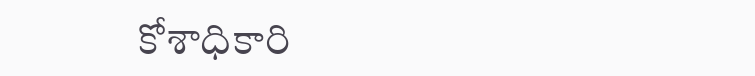కోశాధికారి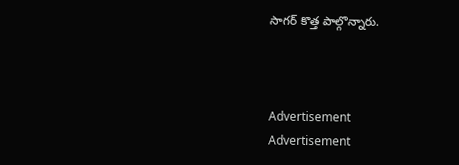సాగర్ కొత్త పాల్గొన్నారు.



Advertisement
Advertisement